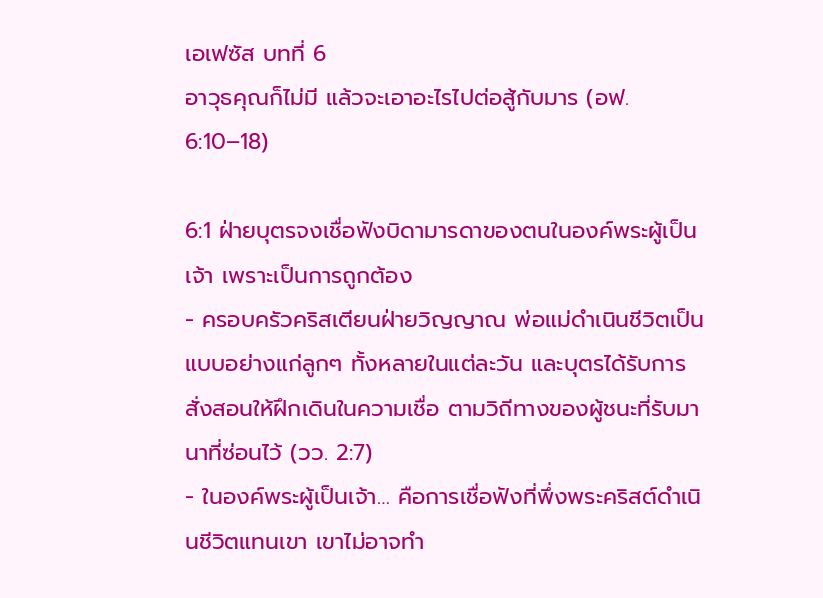เอเฟซัส บทที่ 6
อาวุธคุณก็ไม่มี แล้วจะเอาอะไรไปต่อสู้กับมาร (อฟ. 6:10–18)

6:1 ฝ่ายบุตรจงเชื่อฟังบิดามารดาของตนในองค์พระผู้เป็นเจ้า เพราะเป็นการถูกต้อง
- ครอบครัวคริสเตียนฝ่ายวิญญาณ พ่อแม่ดำเนินชีวิตเป็นแบบอย่างแก่ลูกๆ ทั้งหลายในแต่ละวัน และบุตรได้รับการสั่งสอนให้ฝึกเดินในความเชื่อ ตามวิถีทางของผู้ชนะที่รับมานาที่ซ่อนไว้ (วว. 2:7)
- ในองค์พระผู้เป็นเจ้า… คือการเชื่อฟังที่พึ่งพระคริสต์ดำเนินชีวิตแทนเขา เขาไม่อาจทำ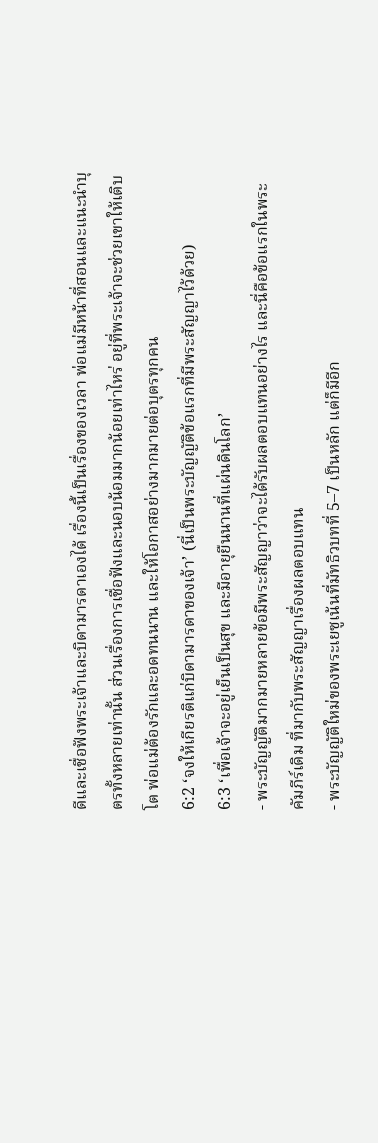ดีและเชื่อฟังพระเจ้าและบิดามารดาเองได้ เรื่องนี้เป็นเรื่องของเวลา พ่อแม่มีหน้าที่สอนและแนะนำบุตรทั้งหลายเท่านั้น ส่วนเรื่องการเชื่อฟังและนอบน้อมมากน้อยเท่าไหร่ อยู่ที่พระเจ้าจะช่วยเขาให้เติบโต พ่อแม่ต้องรักและอดทนนาน และให้โอกาสอย่างมากมายต่อบุตรทุกคน
6:2 ‘จงให้เกียรติแก่บิดามารดาของเจ้า’ (นี่เป็นพระบัญญัติข้อแรกที่มีพระสัญญาไว้ด้วย)
6:3 ‘เพื่อเจ้าจะอยู่เย็นเป็นสุข และมีอายุยืนนานที่แผ่นดินโลก’
- พระบัญญัติมากมายหลายข้อมีพระสัญญาว่าจะได้รับผลตอบแทนอย่างไร และนี่คือข้อแรกในพระคัมภีร์เดิม ที่มากับพระสัญญาเรื่องผลตอบแทน
- พระบัญญัติใหม่ของพระเยซูเน้นที่มัทธิวบทที่ 5–7 เป็นหลัก แต่ก็มีอีก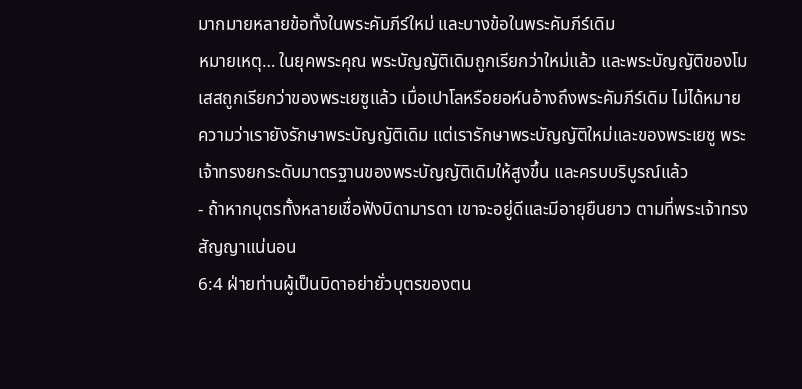มากมายหลายข้อทั้งในพระคัมภีร์ใหม่ และบางข้อในพระคัมภีร์เดิม
หมายเหตุ… ในยุคพระคุณ พระบัญญัติเดิมถูกเรียกว่าใหม่แล้ว และพระบัญญัติของโมเสสถูกเรียกว่าของพระเยซูแล้ว เมื่อเปาโลหรือยอห์นอ้างถึงพระคัมภีร์เดิม ไม่ได้หมายความว่าเรายังรักษาพระบัญญัติเดิม แต่เรารักษาพระบัญญัติใหม่และของพระเยซู พระเจ้าทรงยกระดับมาตรฐานของพระบัญญัติเดิมให้สูงขึ้น และครบบริบูรณ์แล้ว
- ถ้าหากบุตรทั้งหลายเชื่อฟังบิดามารดา เขาจะอยู่ดีและมีอายุยืนยาว ตามที่พระเจ้าทรงสัญญาแน่นอน
6:4 ฝ่ายท่านผู้เป็นบิดาอย่ายั่วบุตรของตน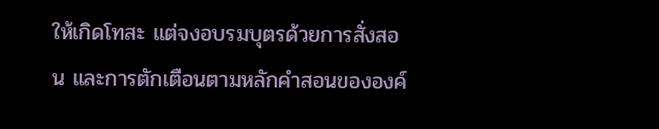ให้เกิดโทสะ แต่จงอบรมบุตรด้วยการสั่งสอน และการตักเตือนตามหลักคำสอนขององค์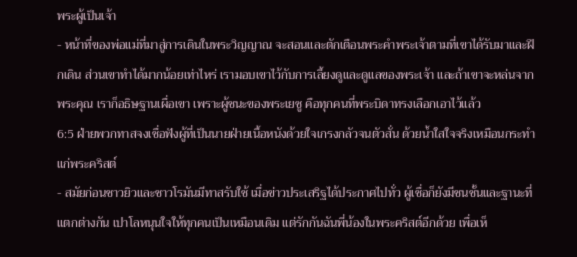พระผู้เป็นเจ้า
- หน้าที่ของพ่อแม่ที่มาสู่การเดินในพระวิญญาณ จะสอนและตักเตือนพระคำพระเจ้าตามที่เขาได้รับมาและฝึกเดิน ส่วนเขาทำได้มากน้อยเท่าไหร่ เรามอบเขาไว้กับการเลี้ยงดูและดูแลของพระเจ้า และถ้าเขาจะหล่นจากพระคุณ เราก็อธิษฐานเผื่อเขา เพราะผู้ชนะของพระเยซู คือทุกคนที่พระบิดาทรงเลือกเอาไว้แล้ว
6:5 ฝ่ายพวกทาสจงเชื่อฟังผู้ที่เป็นนายฝ่ายเนื้อหนังด้วยใจเกรงกลัวจนตัวสั่น ด้วยน้ำใสใจจริงเหมือนกระทำแก่พระคริสต์
- สมัยก่อนชาวยิวและชาวโรมันมีทาสรับใช้ เมื่อข่าวประเสริฐได้ประกาศไปทั่ว ผู้เชื่อก็ยังมีชนชั้นและฐานะที่แตกต่างกัน เปาโลหนุนใจให้ทุกคนเป็นเหมือนเดิม แต่รักกันฉันพี่น้องในพระคริสต์อีกด้วย เพื่อเห็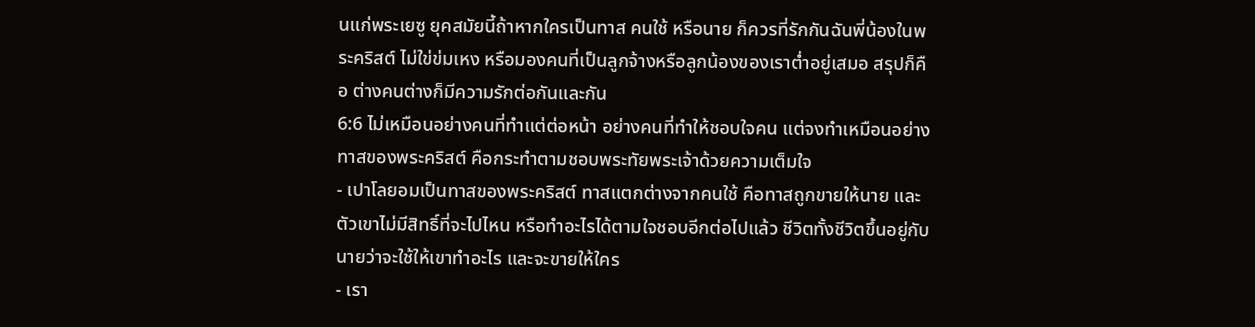นแก่พระเยซู ยุคสมัยนี้ถ้าหากใครเป็นทาส คนใช้ หรือนาย ก็ควรที่รักกันฉันพี่น้องในพระคริสต์ ไม่ใข่ข่มเหง หรือมองคนที่เป็นลูกจ้างหรือลูกน้องของเราต่ำอยู่เสมอ สรุปก็คือ ต่างคนต่างก็มีความรักต่อกันและกัน
6:6 ไม่เหมือนอย่างคนที่ทำแต่ต่อหน้า อย่างคนที่ทำให้ชอบใจคน แต่จงทำเหมือนอย่างทาสของพระคริสต์ คือกระทำตามชอบพระทัยพระเจ้าด้วยความเต็มใจ
- เปาโลยอมเป็นทาสของพระคริสต์ ทาสแตกต่างจากคนใช้ คือทาสถูกขายให้นาย และตัวเขาไม่มีสิทธิ์ที่จะไปไหน หรือทำอะไรได้ตามใจชอบอีกต่อไปแล้ว ชีวิตทั้งชีวิตขึ้นอยู่กับนายว่าจะใช้ให้เขาทำอะไร และจะขายให้ใคร
- เรา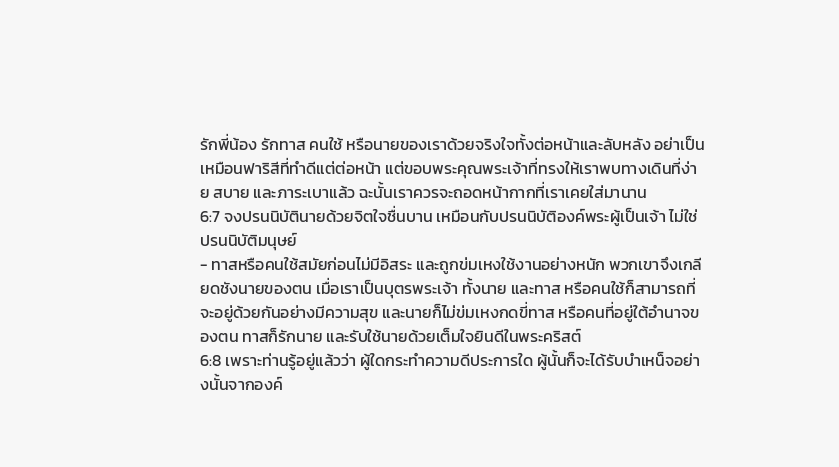รักพี่น้อง รักทาส คนใช้ หรือนายของเราด้วยจริงใจทั้งต่อหน้าและลับหลัง อย่าเป็นเหมือนฟาริสีที่ทำดีแต่ต่อหน้า แต่ขอบพระคุณพระเจ้าที่ทรงให้เราพบทางเดินที่ง่าย สบาย และภาระเบาแล้ว ฉะนั้นเราควรจะถอดหน้ากากที่เราเคยใส่มานาน
6:7 จงปรนนิบัตินายด้วยจิตใจชื่นบาน เหมือนกับปรนนิบัติองค์พระผู้เป็นเจ้า ไม่ใช่ปรนนิบัติมนุษย์
- ทาสหรือคนใช้สมัยก่อนไม่มีอิสระ และถูกข่มเหงใช้งานอย่างหนัก พวกเขาจึงเกลียดชังนายของตน เมื่อเราเป็นบุตรพระเจ้า ทั้งนาย และทาส หรือคนใช้ก็สามารถที่จะอยู่ด้วยกันอย่างมีความสุข และนายก็ไม่ข่มเหงกดขี่ทาส หรือคนที่อยู่ใต้อำนาจของตน ทาสก็รักนาย และรับใช้นายด้วยเต็มใจยินดีในพระคริสต์
6:8 เพราะท่านรู้อยู่แล้วว่า ผู้ใดกระทำความดีประการใด ผู้นั้นก็จะได้รับบำเหน็จอย่างนั้นจากองค์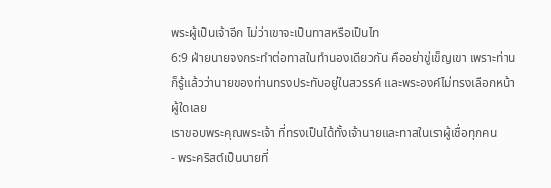พระผู้เป็นเจ้าอีก ไม่ว่าเขาจะเป็นทาสหรือเป็นไท
6:9 ฝ่ายนายจงกระทำต่อทาสในทำนองเดียวกัน คืออย่าขู่เข็ญเขา เพราะท่านก็รู้แล้วว่านายของท่านทรงประทับอยู่ในสวรรค์ และพระองค์ไม่ทรงเลือกหน้าผู้ใดเลย
เราขอบพระคุณพระเจ้า ที่ทรงเป็นได้ทั้งเจ้านายและทาสในเราผู้เชื่อทุกคน
- พระคริสต์เป็นนายที่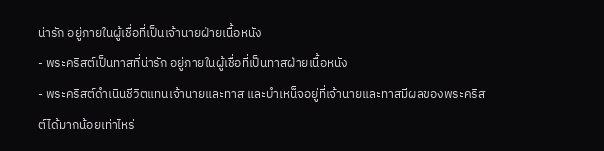น่ารัก อยู่ภายในผู้เชื่อที่เป็นเจ้านายฝ่ายเนื้อหนัง
- พระคริสต์เป็นทาสที่น่ารัก อยู่ภายในผู้เชื่อที่เป็นทาสฝ่ายเนื้อหนัง
- พระคริสต์ดำเนินชีวิตแทนเจ้านายและทาส และบำเหน็จอยู่ที่เจ้านายและทาสมีผลของพระคริสต์ได้มากน้อยเท่าไหร่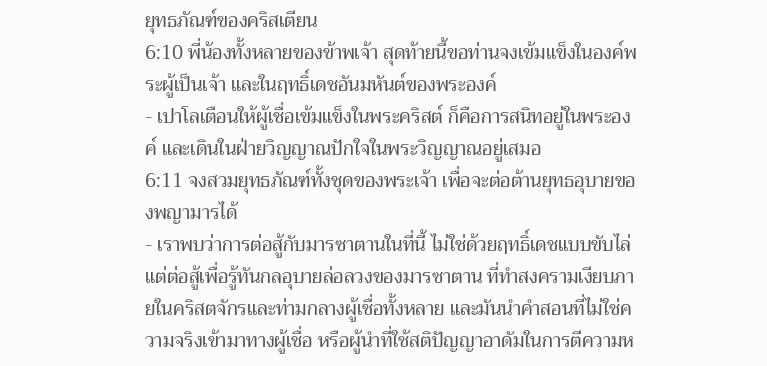ยุทธภัณฑ์ของคริสเตียน
6:10 พี่น้องทั้งหลายของข้าพเจ้า สุดท้ายนี้ขอท่านจงเข้มแข็งในองค์พระผู้เป็นเจ้า และในฤทธิ์เดชอันมหันต์ของพระองค์
- เปาโลเตือนให้ผู้เชื่อเข้มแข็งในพระคริสต์ ก็คือการสนิทอยู่ในพระองค์ และเดินในฝ่ายวิญญาณปักใจในพระวิญญาณอยู่เสมอ
6:11 จงสวมยุทธภัณฑ์ทั้งชุดของพระเจ้า เพื่อจะต่อต้านยุทธอุบายของพญามารได้
- เราพบว่าการต่อสู้กับมารซาตานในที่นี้ ไม่ใช่ด้วยฤทธิ์เดชแบบขับไล่ แต่ต่อสู้เพื่อรู้ทันกลอุบายล่อลวงของมารซาตาน ที่ทำสงครามเงียบภายในคริสตจักรและท่ามกลางผู้เชื่อทั้งหลาย และมันนำคำสอนที่ไม่ใช่ความจริงเข้ามาทางผู้เชื่อ หรือผู้นำที่ใช้สติปัญญาอาดัมในการตีความห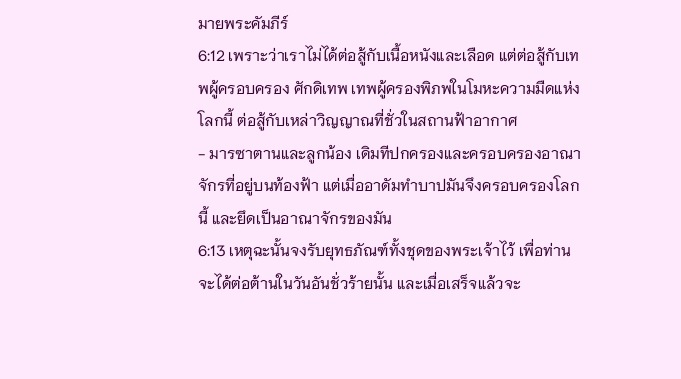มายพระคัมภีร์
6:12 เพราะว่าเราไม่ได้ต่อสู้กับเนื้อหนังและเลือด แต่ต่อสู้กับเทพผู้ครอบครอง ศักดิเทพ เทพผู้ครองพิภพในโมหะความมืดแห่งโลกนี้ ต่อสู้กับเหล่าวิญญาณที่ชั่วในสถานฟ้าอากาศ
- มารซาตานและลูกน้อง เดิมทีปกครองและครอบครองอาณาจักรที่อยู่บนท้องฟ้า แต่เมื่ออาดัมทำบาปมันจึงครอบครองโลกนี้ และยึดเป็นอาณาจักรของมัน
6:13 เหตุฉะนั้นจงรับยุทธภัณฑ์ทั้งชุดของพระเจ้าไว้ เพื่อท่านจะได้ต่อต้านในวันอันชั่วร้ายนั้น และเมื่อเสร็จแล้วจะ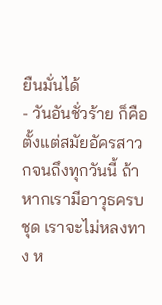ยืนมั่นได้
- วันอันชั่วร้าย ก็คือตั้งแต่สมัยอัครสาวกจนถึงทุกวันนี้ ถ้าหากเรามีอาวุธครบชุด เราจะไม่หลงทาง ห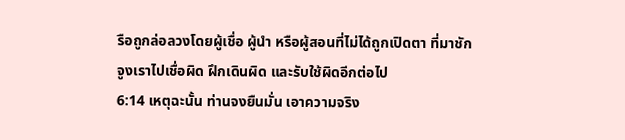รือถูกล่อลวงโดยผู้เชื่อ ผู้นำ หรือผู้สอนที่ไม่ได้ถูกเปิดตา ที่มาชักจูงเราไปเชื่อผิด ฝึกเดินผิด และรับใช้ผิดอีกต่อไป
6:14 เหตุฉะนั้น ท่านจงยืนมั่น เอาความจริง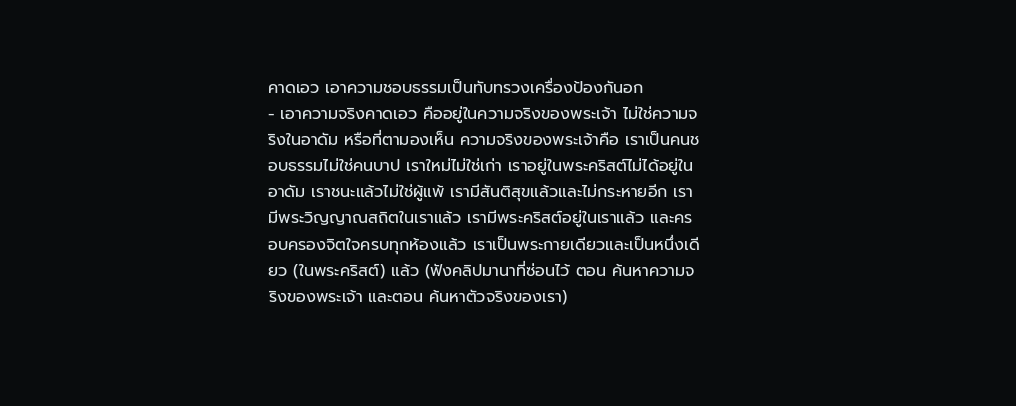คาดเอว เอาความชอบธรรมเป็นทับทรวงเครื่องป้องกันอก
- เอาความจริงคาดเอว คืออยู่ในความจริงของพระเจ้า ไม่ใช่ความจริงในอาดัม หรือที่ตามองเห็น ความจริงของพระเจ้าคือ เราเป็นคนชอบธรรมไม่ใช่คนบาป เราใหม่ไม่ใช่เก่า เราอยู่ในพระคริสต์ไม่ได้อยู่ในอาดัม เราชนะแล้วไม่ใช่ผู้แพ้ เรามีสันติสุขแล้วและไม่กระหายอีก เรามีพระวิญญาณสถิตในเราแล้ว เรามีพระคริสต์อยู่ในเราแล้ว และครอบครองจิตใจครบทุกห้องแล้ว เราเป็นพระกายเดียวและเป็นหนึ่งเดียว (ในพระคริสต์) แล้ว (ฟังคลิปมานาที่ซ่อนไว้ ตอน ค้นหาความจริงของพระเจ้า และตอน ค้นหาตัวจริงของเรา)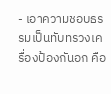- เอาความชอบธรรมเป็นทับทรวงเครื่องป้องกันอก คือ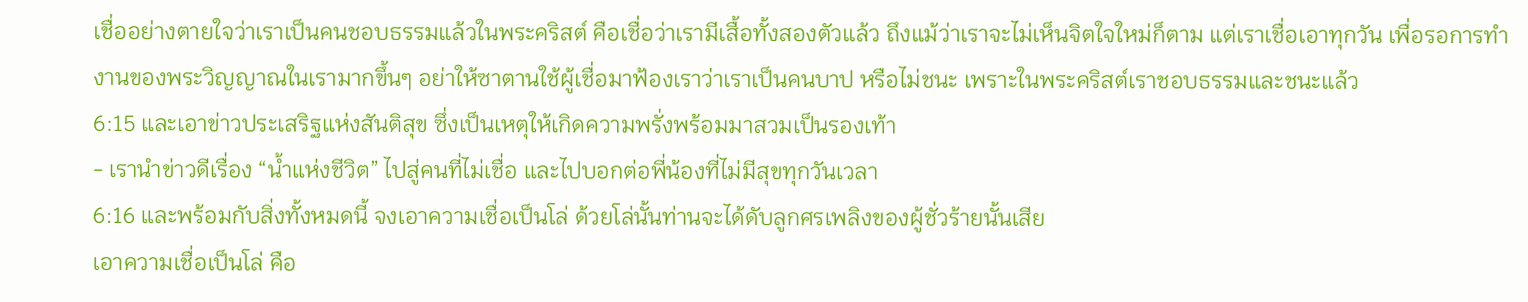เชื่ออย่างตายใจว่าเราเป็นคนชอบธรรมแล้วในพระคริสต์ คือเชื่อว่าเรามีเสื้อทั้งสองตัวแล้ว ถึงแม้ว่าเราจะไม่เห็นจิตใจใหม่ก็ตาม แต่เราเชื่อเอาทุกวัน เพื่อรอการทำงานของพระวิญญาณในเรามากขึ้นๆ อย่าให้ซาตานใช้ผู้เชื่อมาฟ้องเราว่าเราเป็นคนบาป หรือไม่ชนะ เพราะในพระคริสต์เราชอบธรรมและชนะแล้ว
6:15 และเอาข่าวประเสริฐแห่งสันติสุข ซึ่งเป็นเหตุให้เกิดความพรั่งพร้อมมาสวมเป็นรองเท้า
- เรานำข่าวดีเรื่อง “น้ำแห่งชีวิต” ไปสู่คนที่ไม่เชื่อ และไปบอกต่อพี่น้องที่ไม่มีสุขทุกวันเวลา
6:16 และพร้อมกับสิ่งทั้งหมดนี้ จงเอาความเชื่อเป็นโล่ ด้วยโล่นั้นท่านจะได้ดับลูกศรเพลิงของผู้ชั่วร้ายนั้นเสีย
เอาความเชื่อเป็นโล่ คือ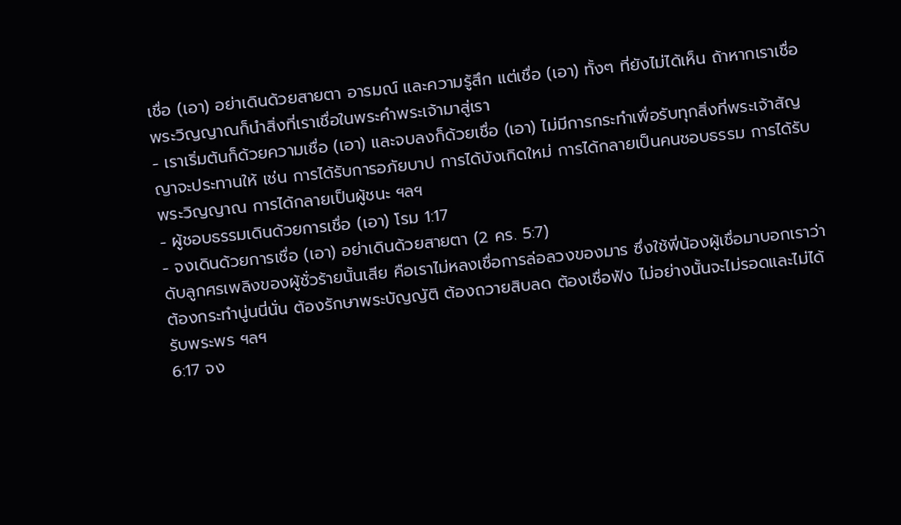เชื่อ (เอา) อย่าเดินด้วยสายตา อารมณ์ และความรู้สึก แต่เชื่อ (เอา) ทั้งๆ ที่ยังไม่ได้เห็น ถ้าหากเราเชื่อ พระวิญญาณก็นำสิ่งที่เราเชื่อในพระคำพระเจ้ามาสู่เรา
- เราเริ่มต้นก็ด้วยความเชื่อ (เอา) และจบลงก็ด้วยเชื่อ (เอา) ไม่มีการกระทำเพื่อรับทุกสิ่งที่พระเจ้าสัญญาจะประทานให้ เช่น การได้รับการอภัยบาป การได้บังเกิดใหม่ การได้กลายเป็นคนชอบธรรม การได้รับพระวิญญาณ การได้กลายเป็นผู้ชนะ ฯลฯ
- ผู้ชอบธรรมเดินด้วยการเชื่อ (เอา) โรม 1:17
- จงเดินด้วยการเชื่อ (เอา) อย่าเดินด้วยสายตา (2 คร. 5:7)
ดับลูกศรเพลิงของผู้ชั่วร้ายนั้นเสีย คือเราไม่หลงเชื่อการล่อลวงของมาร ซึ่งใช้พี่น้องผู้เชื่อมาบอกเราว่าต้องกระทำนู่นนี่นั่น ต้องรักษาพระบัญญัติ ต้องถวายสิบลด ต้องเชื่อฟัง ไม่อย่างนั้นจะไม่รอดและไม่ได้รับพระพร ฯลฯ
6:17 จง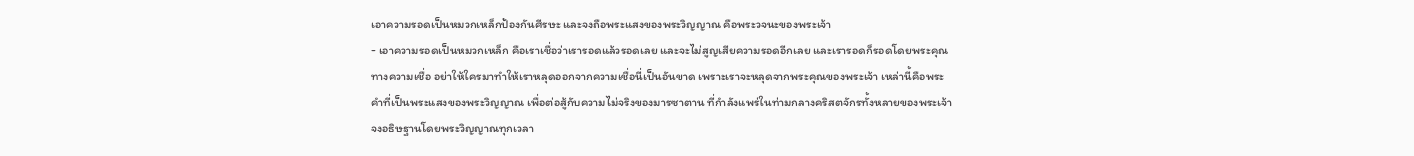เอาความรอดเป็นหมวกเหล็กป้องกันศีรษะ และจงถือพระแสงของพระวิญญาณ คือพระวจนะของพระเจ้า
- เอาความรอดเป็นหมวกเหล็ก คือเราเชื่อว่าเรารอดแล้วรอดเลย และจะไม่สูญเสียความรอดอีกเลย และเรารอดก็รอดโดยพระคุณทางความเชื่อ อย่าให้ใครมาทำให้เราหลุดออกจากความเชื่อนี่เป็นอันขาด เพราะเราจะหลุดจากพระคุณของพระเจ้า เหล่านี้คือพระคำที่เป็นพระแสงของพระวิญญาณ เพื่อต่อสู้กับความไม่จริงของมารซาตาน ที่กำลังแพร่ในท่ามกลางคริสตจักรทั้งหลายของพระเจ้า
จงอธิษฐานโดยพระวิญญาณทุกเวลา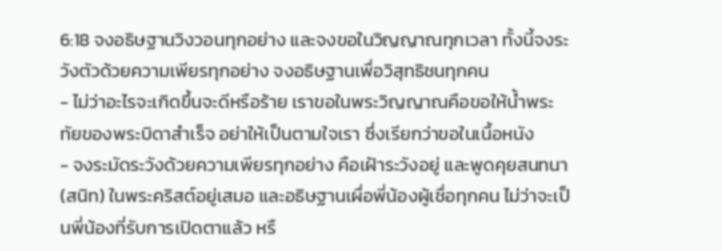6:18 จงอธิษฐานวิงวอนทุกอย่าง และจงขอในวิญญาณทุกเวลา ทั้งนี้จงระวังตัวด้วยความเพียรทุกอย่าง จงอธิษฐานเพื่อวิสุทธิชนทุกคน
- ไม่ว่าอะไรจะเกิดขึ้นจะดีหรือร้าย เราขอในพระวิญญาณคือขอให้น้ำพระทัยของพระบิดาสำเร็จ อย่าให้เป็นตามใจเรา ซึ่งเรียกว่าขอในเนื้อหนัง
- จงระมัดระวังด้วยความเพียรทุกอย่าง คือเฝ้าระวังอยู่ และพูดคุยสนทนา (สนิท) ในพระคริสต์อยู่เสมอ และอธิษฐานเผื่อพี่น้องผู้เชื่อทุกคน ไม่ว่าจะเป็นพี่น้องที่รับการเปิดตาแล้ว หรื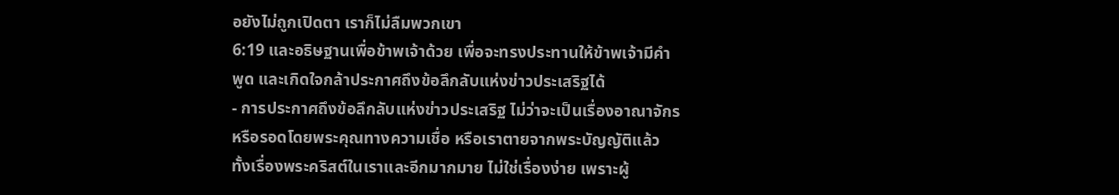อยังไม่ถูกเปิดตา เราก็ไม่ลืมพวกเขา
6:19 และอธิษฐานเพื่อข้าพเจ้าด้วย เพื่อจะทรงประทานให้ข้าพเจ้ามีคำพูด และเกิดใจกล้าประกาศถึงข้อลึกลับแห่งข่าวประเสริฐได้
- การประกาศถึงข้อลึกลับแห่งข่าวประเสริฐ ไม่ว่าจะเป็นเรื่องอาณาจักร หรือรอดโดยพระคุณทางความเชื่อ หรือเราตายจากพระบัญญัติแล้ว ทั้งเรื่องพระคริสต์ในเราและอีกมากมาย ไม่ใช่เรื่องง่าย เพราะผู้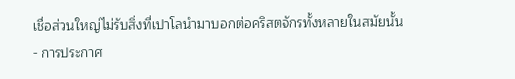เชื่อส่วนใหญ่ไม่รับสิ่งที่เปาโลนำมาบอกต่อคริสตจักรทั้งหลายในสมัยนั้น
- การประกาศ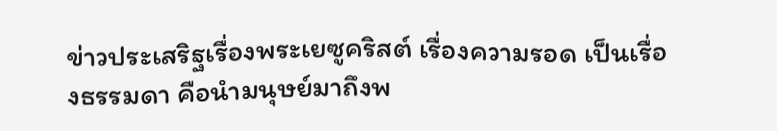ข่าวประเสริฐเรื่องพระเยซูคริสต์ เรื่องความรอด เป็นเรื่องธรรมดา คือนำมนุษย์มาถึงพ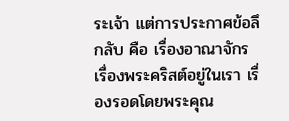ระเจ้า แต่การประกาศข้อลึกลับ คือ เรื่องอาณาจักร เรื่องพระคริสต์อยู่ในเรา เรื่องรอดโดยพระคุณ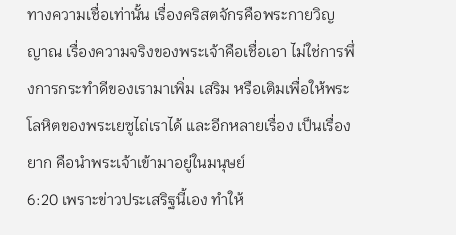ทางความเชื่อเท่านั้น เรื่องคริสตจักรคือพระกายวิญญาณ เรื่องความจริงของพระเจ้าคือเชื่อเอา ไม่ใช่การพึ่งการกระทำดีของเรามาเพิ่ม เสริม หรือเติมเพื่อให้พระโลหิตของพระเยซูไถ่เราได้ และอีกหลายเรื่อง เป็นเรื่องยาก คือนำพระเจ้าเข้ามาอยู่ในมนุษย์
6:20 เพราะข่าวประเสริฐนี้เอง ทำให้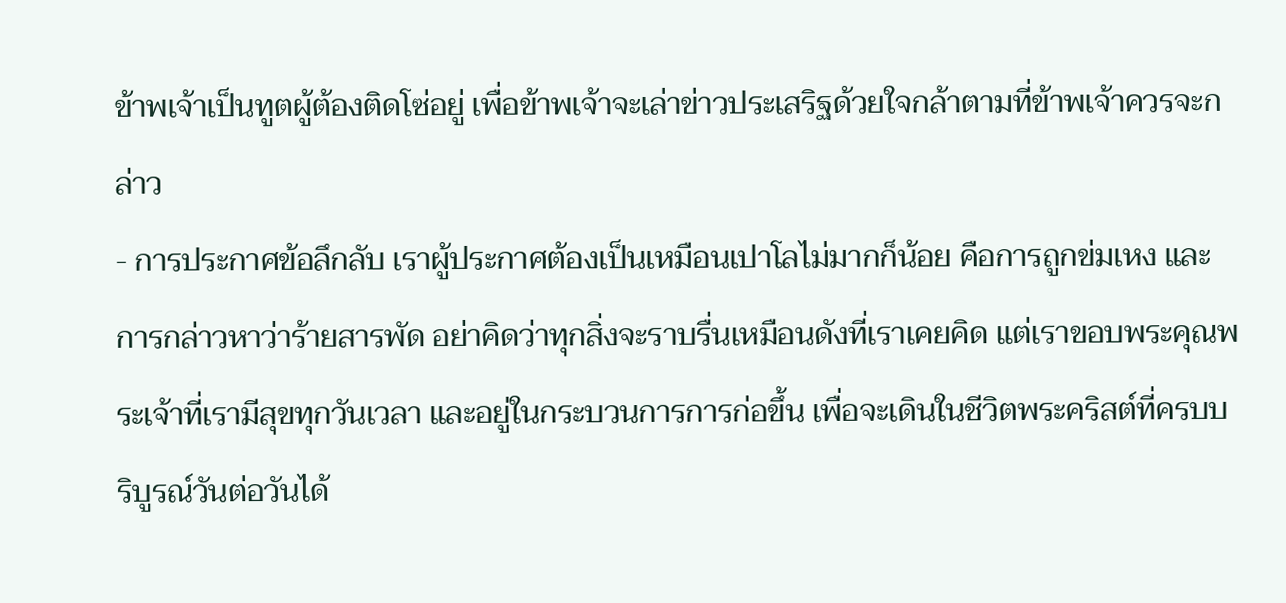ข้าพเจ้าเป็นทูตผู้ต้องติดโซ่อยู่ เพื่อข้าพเจ้าจะเล่าข่าวประเสริฐด้วยใจกล้าตามที่ข้าพเจ้าควรจะกล่าว
- การประกาศข้อลึกลับ เราผู้ประกาศต้องเป็นเหมือนเปาโลไม่มากก็น้อย คือการถูกข่มเหง และการกล่าวหาว่าร้ายสารพัด อย่าคิดว่าทุกสิ่งจะราบรื่นเหมือนดังที่เราเคยคิด แต่เราขอบพระคุณพระเจ้าที่เรามีสุขทุกวันเวลา และอยู่ในกระบวนการการก่อขึ้น เพื่อจะเดินในชีวิตพระคริสต์ที่ครบบริบูรณ์วันต่อวันได้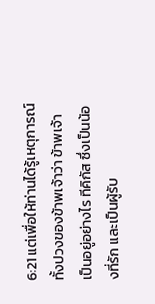6:21 แต่เพื่อให้ท่านได้รู้เหตุการณ์ทั้งปวงของข้าพเจ้าว่า ข้าพเจ้าเป็นอยู่อย่างไร ทีคิกัส ซึ่งเป็นน้องที่รัก และเป็นผู้รับ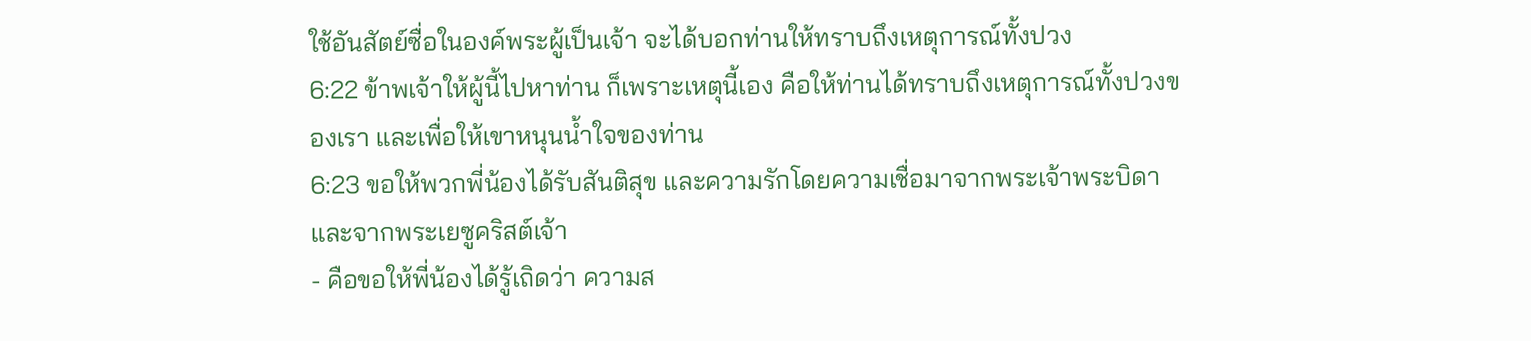ใช้อันสัตย์ซื่อในองค์พระผู้เป็นเจ้า จะได้บอกท่านให้ทราบถึงเหตุการณ์ทั้งปวง
6:22 ข้าพเจ้าให้ผู้นี้ไปหาท่าน ก็เพราะเหตุนี้เอง คือให้ท่านได้ทราบถึงเหตุการณ์ทั้งปวงของเรา และเพื่อให้เขาหนุนน้ำใจของท่าน
6:23 ขอให้พวกพี่น้องได้รับสันติสุข และความรักโดยความเชื่อมาจากพระเจ้าพระบิดา และจากพระเยซูคริสต์เจ้า
- คือขอให้พี่น้องได้รู้เถิดว่า ความส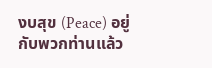งบสุข (Peace) อยู่กับพวกท่านแล้ว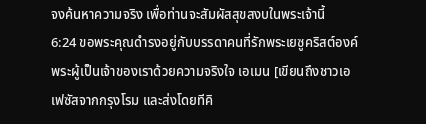จงค้นหาความจริง เพื่อท่านจะสัมผัสสุขสงบในพระเจ้านี้
6:24 ขอพระคุณดำรงอยู่กับบรรดาคนที่รักพระเยซูคริสต์องค์พระผู้เป็นเจ้าของเราด้วยความจริงใจ เอเมน [เขียนถึงชาวเอเฟซัสจากกรุงโรม และส่งโดยทีคิ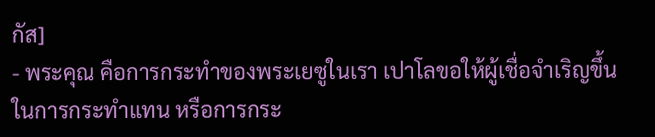กัส]
- พระคุณ คือการกระทำของพระเยซูในเรา เปาโลขอให้ผู้เชื่อจำเริญขึ้นในการกระทำแทน หรือการกระ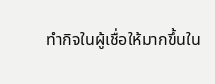ทำกิจในผู้เชื่อให้มากขึ้นใน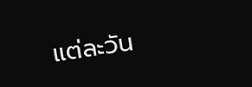แต่ละวัน